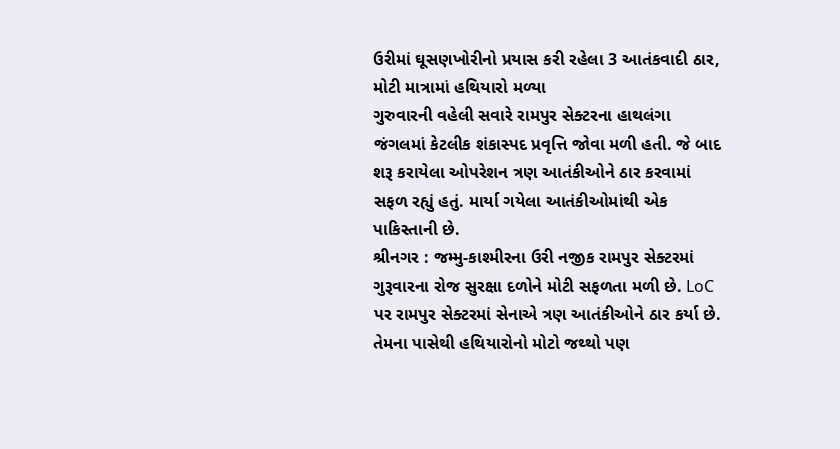ઉરીમાં ઘૂસણખોરીનો પ્રયાસ કરી રહેલા 3 આતંકવાદી ઠાર, મોટી માત્રામાં હથિયારો મળ્યા
ગુરુવારની વહેલી સવારે રામપુર સેક્ટરના હાથલંગા જંગલમાં કેટલીક શંકાસ્પદ પ્રવૃત્તિ જોવા મળી હતી. જે બાદ શરૂ કરાયેલા ઓપરેશન ત્રણ આતંકીઓને ઠાર કરવામાં સફળ રહ્યું હતું. માર્યા ગયેલા આતંકીઓમાંથી એક પાકિસ્તાની છે.
શ્રીનગર : જમ્મુ-કાશ્મીરના ઉરી નજીક રામપુર સેક્ટરમાં ગુરૂવારના રોજ સુરક્ષા દળોને મોટી સફળતા મળી છે. LoC પર રામપુર સેક્ટરમાં સેનાએ ત્રણ આતંકીઓને ઠાર કર્યા છે. તેમના પાસેથી હથિયારોનો મોટો જથ્થો પણ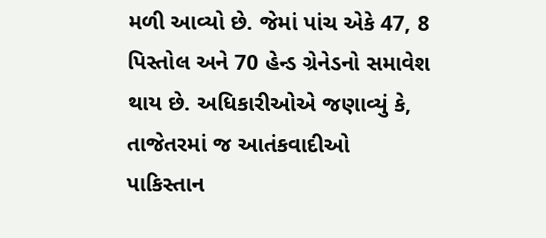મળી આવ્યો છે. જેમાં પાંચ એકે 47, 8 પિસ્તોલ અને 70 હેન્ડ ગ્રેનેડનો સમાવેશ થાય છે. અધિકારીઓએ જણાવ્યું કે, તાજેતરમાં જ આતંકવાદીઓ પાકિસ્તાન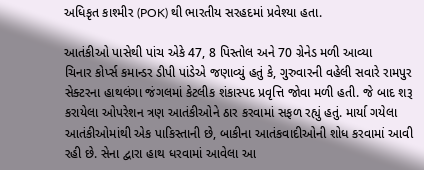અધિકૃત કાશ્મીર (POK) થી ભારતીય સરહદમાં પ્રવેશ્યા હતા.

આતંકીઓ પાસેથી પાંચ એકે 47, 8 પિસ્તોલ અને 70 ગ્રેનેડ મળી આવ્યા
ચિનાર કોર્પ્સ કમાન્ડર ડીપી પાંડેએ જણાવ્યું હતું કે, ગુરુવારની વહેલી સવારે રામપુર સેક્ટરના હાથલંગા જંગલમાં કેટલીક શંકાસ્પદ પ્રવૃત્તિ જોવા મળી હતી. જે બાદ શરૂ કરાયેલા ઓપરેશન ત્રણ આતંકીઓને ઠાર કરવામાં સફળ રહ્યું હતું. માર્યા ગયેલા આતંકીઓમાંથી એક પાકિસ્તાની છે, બાકીના આતંકવાદીઓની શોધ કરવામાં આવી રહી છે. સેના દ્વારા હાથ ધરવામાં આવેલા આ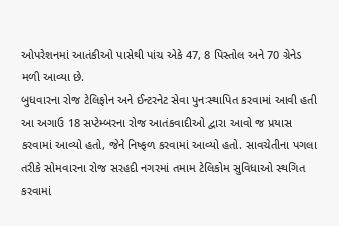ઓપરેશનમાં આતંકીઓ પાસેથી પાંચ એકે 47, 8 પિસ્તોલ અને 70 ગ્રેનેડ મળી આવ્યા છે.
બુધવારના રોજ ટેલિફોન અને ઈન્ટરનેટ સેવા પુનઃસ્થાપિત કરવામાં આવી હતી
આ અગાઉ 18 સપ્ટેમ્બરના રોજ આતંકવાદીઓ દ્વારા આવો જ પ્રયાસ કરવામાં આવ્યો હતો, જેને નિષ્ફળ કરવામાં આવ્યો હતો. સાવચેતીના પગલા તરીકે સોમવારના રોજ સરહદી નગરમાં તમામ ટેલિકોમ સુવિધાઓ સ્થગિત કરવામાં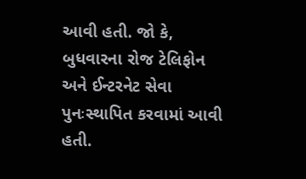આવી હતી. જો કે, બુધવારના રોજ ટેલિફોન અને ઈન્ટરનેટ સેવા પુનઃસ્થાપિત કરવામાં આવી હતી.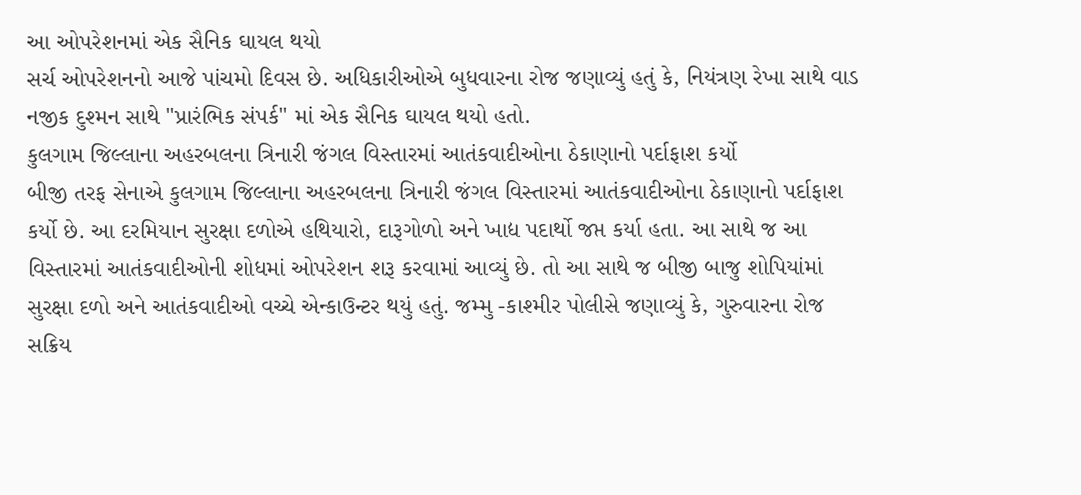આ ઓપરેશનમાં એક સૈનિક ઘાયલ થયો
સર્ચ ઓપરેશનનો આજે પાંચમો દિવસ છે. અધિકારીઓએ બુધવારના રોજ જણાવ્યું હતું કે, નિયંત્રણ રેખા સાથે વાડ નજીક દુશ્મન સાથે "પ્રારંભિક સંપર્ક" માં એક સૈનિક ઘાયલ થયો હતો.
કુલગામ જિલ્લાના અહરબલના ત્રિનારી જંગલ વિસ્તારમાં આતંકવાદીઓના ઠેકાણાનો પર્દાફાશ કર્યો
બીજી તરફ સેનાએ કુલગામ જિલ્લાના અહરબલના ત્રિનારી જંગલ વિસ્તારમાં આતંકવાદીઓના ઠેકાણાનો પર્દાફાશ કર્યો છે. આ દરમિયાન સુરક્ષા દળોએ હથિયારો, દારૂગોળો અને ખાદ્ય પદાર્થો જપ્ત કર્યા હતા. આ સાથે જ આ વિસ્તારમાં આતંકવાદીઓની શોધમાં ઓપરેશન શરૂ કરવામાં આવ્યું છે. તો આ સાથે જ બીજી બાજુ શોપિયાંમાં સુરક્ષા દળો અને આતંકવાદીઓ વચ્ચે એન્કાઉન્ટર થયું હતું. જમ્મુ -કાશ્મીર પોલીસે જણાવ્યું કે, ગુરુવારના રોજ સક્રિય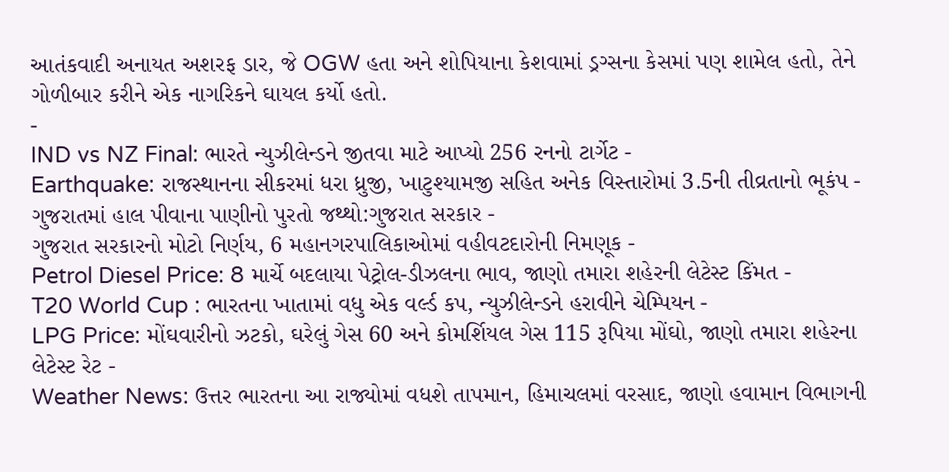આતંકવાદી અનાયત અશરફ ડાર, જે OGW હતા અને શોપિયાના કેશવામાં ડ્રગ્સના કેસમાં પણ શામેલ હતો, તેને ગોળીબાર કરીને એક નાગરિકને ઘાયલ કર્યો હતો.
-
IND vs NZ Final: ભારતે ન્યુઝીલેન્ડને જીતવા માટે આપ્યો 256 રનનો ટાર્ગેટ -
Earthquake: રાજસ્થાનના સીકરમાં ધરા ધ્રુજી, ખાટુશ્યામજી સહિત અનેક વિસ્તારોમાં 3.5ની તીવ્રતાનો ભૂકંપ -
ગુજરાતમાં હાલ પીવાના પાણીનો પુરતો જથ્થો:ગુજરાત સરકાર -
ગુજરાત સરકારનો મોટો નિર્ણય, 6 મહાનગરપાલિકાઓમાં વહીવટદારોની નિમણૂક -
Petrol Diesel Price: 8 માર્ચે બદલાયા પેટ્રોલ-ડીઝલના ભાવ, જાણો તમારા શહેરની લેટેસ્ટ કિંમત -
T20 World Cup : ભારતના ખાતામાં વધુ એક વર્લ્ડ કપ, ન્યુઝીલેન્ડને હરાવીને ચેમ્પિયન -
LPG Price: મોંઘવારીનો ઝટકો, ઘરેલું ગેસ 60 અને કોમર્શિયલ ગેસ 115 રૂપિયા મોંઘો, જાણો તમારા શહેરના લેટેસ્ટ રેટ -
Weather News: ઉત્તર ભારતના આ રાજ્યોમાં વધશે તાપમાન, હિમાચલમાં વરસાદ, જાણો હવામાન વિભાગની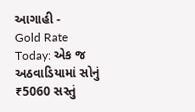આગાહી -
Gold Rate Today: એક જ અઠવાડિયામાં સોનું ₹5060 સસ્તું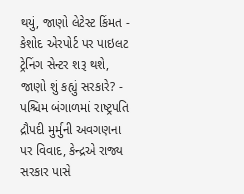થયું, જાણો લેટેસ્ટ કિંમત -
કેશોદ એરપોર્ટ પર પાઇલટ ટ્રેનિંગ સેન્ટર શરૂ થશે, જાણો શું કહ્યું સરકારે? -
પશ્ચિમ બંગાળમાં રાષ્ટ્રપતિ દ્રૌપદી મુર્મુની અવગણના પર વિવાદ, કેન્દ્રએ રાજ્ય સરકાર પાસે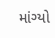માંગ્યો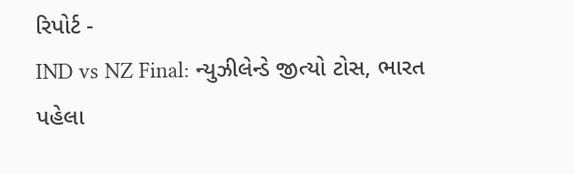રિપોર્ટ -
IND vs NZ Final: ન્યુઝીલેન્ડે જીત્યો ટોસ, ભારત પહેલા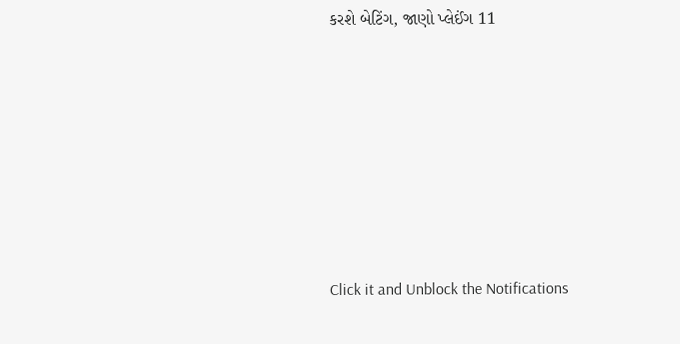કરશે બેટિંગ, જાણો પ્લેઈંગ 11







Click it and Unblock the Notifications